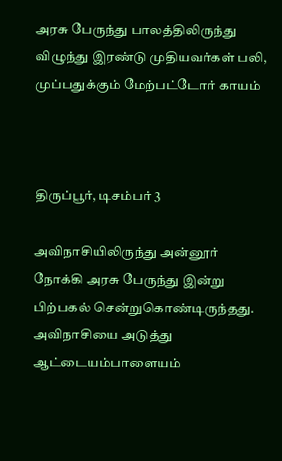அரசு பேருந்து பாலத்திலிருந்து விழுந்து இரண்டு முதியவர்கள் பலி, முப்பதுக்கும் மேற்பட்டோர் காயம்



திருப்பூர், டிசம்பர் 3

அவிநாசியிலிருந்து அன்னூர் நோக்கி அரசு பேருந்து இன்று பிற்பகல் சென்றுகொண்டிருந்தது. அவிநாசியை அடுத்து ஆட்டையம்பாளையம்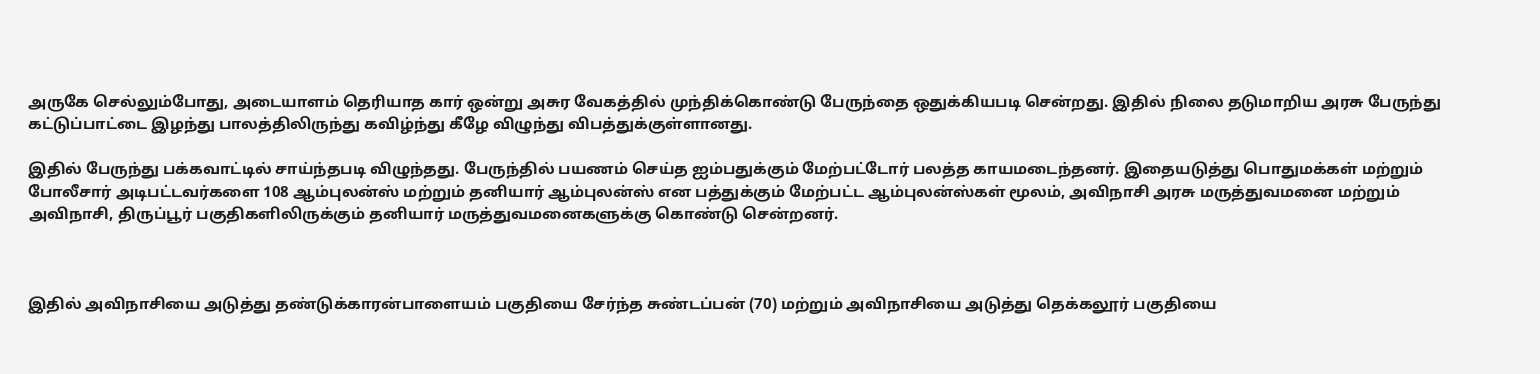அருகே செல்லும்போது, அடையாளம் தெரியாத கார் ஒன்று அசுர வேகத்தில் முந்திக்கொண்டு பேருந்தை ஒதுக்கியபடி சென்றது. இதில் நிலை தடுமாறிய அரசு பேருந்து கட்டுப்பாட்டை இழந்து பாலத்திலிருந்து கவிழ்ந்து கீழே விழுந்து விபத்துக்குள்ளானது.

இதில் பேருந்து பக்கவாட்டில் சாய்ந்தபடி விழுந்தது. பேருந்தில் பயணம் செய்த ஐம்பதுக்கும் மேற்பட்டோர் பலத்த காயமடைந்தனர். இதையடுத்து பொதுமக்கள் மற்றும் போலீசார் அடிபட்டவர்களை 108 ஆம்புலன்ஸ் மற்றும் தனியார் ஆம்புலன்ஸ் என பத்துக்கும் மேற்பட்ட ஆம்புலன்ஸ்கள் மூலம், அவிநாசி அரசு மருத்துவமனை மற்றும் அவிநாசி, திருப்பூர் பகுதிகளிலிருக்கும் தனியார் மருத்துவமனைகளுக்கு கொண்டு சென்றனர்.



இதில் அவிநாசியை அடுத்து தண்டுக்காரன்பாளையம் பகுதியை சேர்ந்த சுண்டப்பன் (70) மற்றும் அவிநாசியை அடுத்து தெக்கலூர் பகுதியை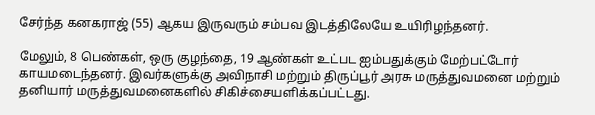சேர்ந்த கனகராஜ் (55) ஆகய இருவரும் சம்பவ இடத்திலேயே உயிரிழந்தனர்.

மேலும், 8 பெண்கள், ஒரு குழந்தை, 19 ஆண்கள் உட்பட ஐம்பதுக்கும் மேற்பட்டோர் காயமடைந்தனர். இவர்களுக்கு அவிநாசி மற்றும் திருப்பூர் அரசு மருத்துவமனை மற்றும் தனியார் மருத்துவமனைகளில் சிகிச்சையளிக்கப்பட்டது.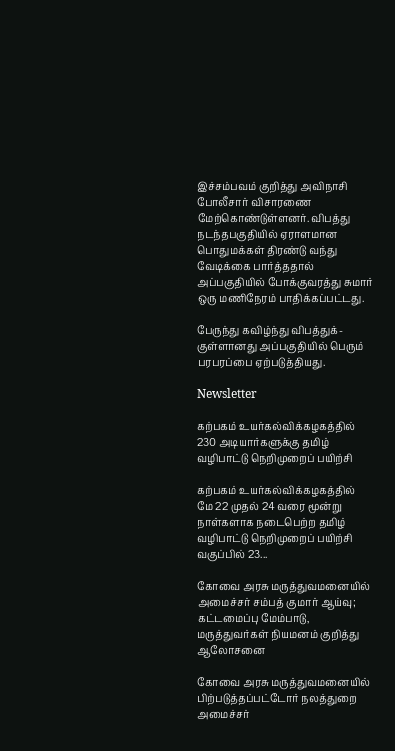இச்சம்பவம் குறித்து அவிநாசி போலீசார் விசாரணை மேற்கொண்டுள்ளனர். விபத்து நடந்தபகுதியில் ஏராளமான பொதுமக்கள் திரண்டு வந்து வேடிக்கை பார்த்ததால் அப்பகுதியில் போக்குவரத்து சுமார் ஒரு மணிநேரம் பாதிக்கப்பட்டது.

பேருந்து கவிழ்ந்து விபத்துக்-குள்ளானது அப்பகுதியில் பெரும் பரபரப்பை ஏற்படுத்தியது.

Newsletter

கற்பகம் உயர்கல்விக்கழகத்தில் 230 அடியார்களுக்கு தமிழ் வழிபாட்டு நெறிமுறைப் பயிற்சி

கற்பகம் உயர்கல்விக்கழகத்தில் மே 22 முதல் 24 வரை மூன்று நாள்களாக நடைபெற்ற தமிழ் வழிபாட்டு நெறிமுறைப் பயிற்சி வகுப்பில் 23...

கோவை அரசு மருத்துவமனையில் அமைச்சர் சம்பத் குமார் ஆய்வு; கட்டமைப்பு மேம்பாடு, மருத்துவர்கள் நியமனம் குறித்து ஆலோசனை

கோவை அரசு மருத்துவமனையில் பிற்படுத்தப்பட்டோர் நலத்துறை அமைச்சர்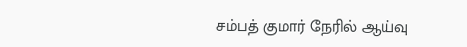சம்பத் குமார் நேரில் ஆய்வு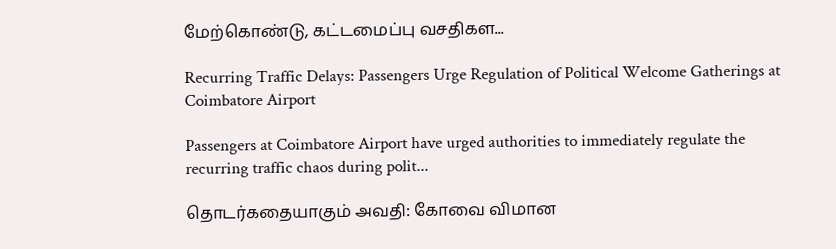மேற்கொண்டு, கட்டமைப்பு வசதிகள...

Recurring Traffic Delays: Passengers Urge Regulation of Political Welcome Gatherings at Coimbatore Airport

Passengers at Coimbatore Airport have urged authorities to immediately regulate the recurring traffic chaos during polit...

தொடர்கதையாகும் அவதி: கோவை விமான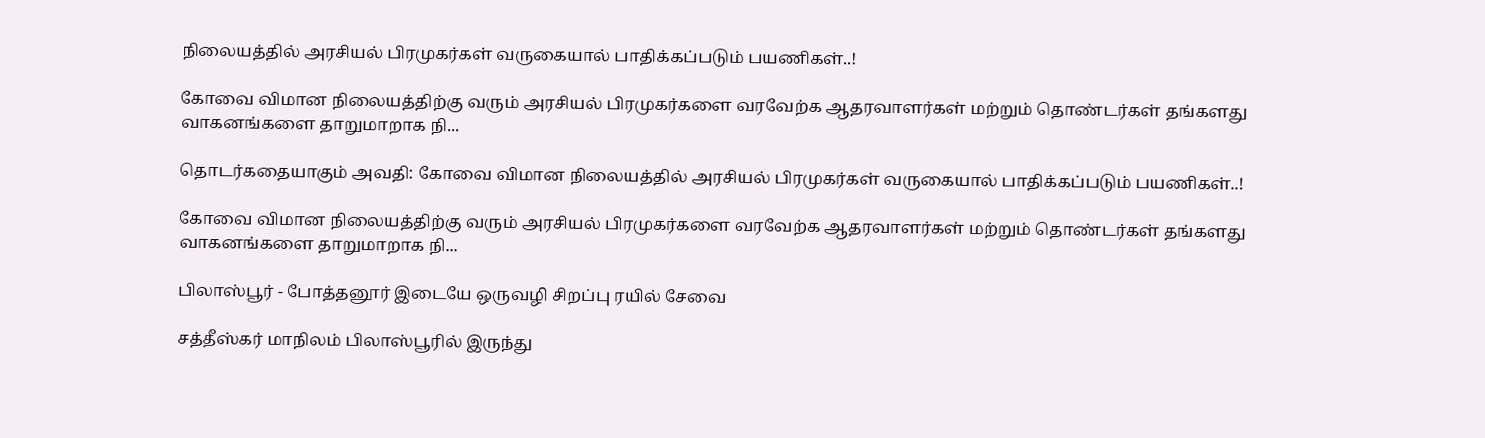நிலையத்தில் அரசியல் பிரமுகர்கள் வருகையால் பாதிக்கப்படும் பயணிகள்..!

கோவை விமான நிலையத்திற்கு வரும் அரசியல் பிரமுகர்களை வரவேற்க ஆதரவாளர்கள் மற்றும் தொண்டர்கள் தங்களது வாகனங்களை தாறுமாறாக நி...

தொடர்கதையாகும் அவதி: கோவை விமான நிலையத்தில் அரசியல் பிரமுகர்கள் வருகையால் பாதிக்கப்படும் பயணிகள்..!

கோவை விமான நிலையத்திற்கு வரும் அரசியல் பிரமுகர்களை வரவேற்க ஆதரவாளர்கள் மற்றும் தொண்டர்கள் தங்களது வாகனங்களை தாறுமாறாக நி...

பிலாஸ்பூர் - போத்தனூர் இடையே ஒருவழி சிறப்பு ரயில் சேவை

சத்தீஸ்கர் மாநிலம் பிலாஸ்பூரில் இருந்து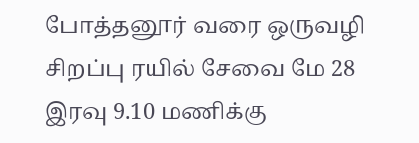போத்தனூர் வரை ஒருவழி சிறப்பு ரயில் சேவை மே 28 இரவு 9.10 மணிக்கு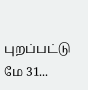புறப்பட்டு மே 31...